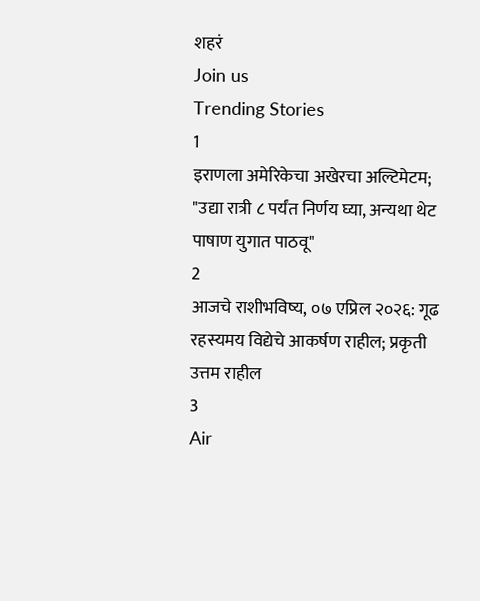शहरं
Join us
Trending Stories
1
इराणला अमेरिकेचा अखेरचा अल्टिमेटम; "उद्या रात्री ८ पर्यंत निर्णय घ्या, अन्यथा थेट पाषाण युगात पाठवू"
2
आजचे राशीभविष्य, ०७ एप्रिल २०२६: गूढ रहस्यमय विद्येचे आकर्षण राहील; प्रकृती उत्तम राहील
3
Air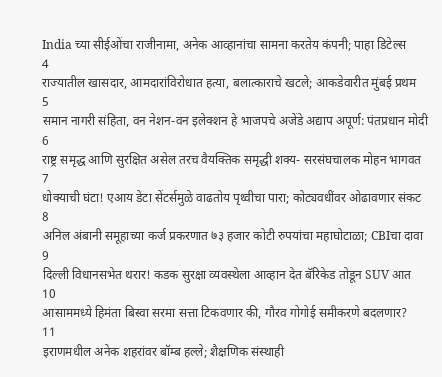India च्या सीईओंचा राजीनामा, अनेक आव्हानांचा सामना करतेय कंपनी; पाहा डिटेल्स
4
राज्यातील खासदार, आमदारांविरोधात हत्या, बलात्काराचे खटले; आकडेवारीत मुंबई प्रथम
5
समान नागरी संहिता, वन नेशन-वन इलेक्शन हे भाजपचे अजेंडे अद्याप अपूर्ण: पंतप्रधान मोदी
6
राष्ट्र समृद्ध आणि सुरक्षित असेल तरच वैयक्तिक समृद्धी शक्य- सरसंघचालक मोहन भागवत
7
धोक्याची घंटा! एआय डेटा सेंटर्समुळे वाढतोय पृथ्वीचा पारा; कोट्यवधींवर ओढावणार संकट
8
अनिल अंबानी समूहाच्या कर्ज प्रकरणात ७३ हजार कोटी रुपयांचा महाघोटाळा; CBIचा दावा
9
दिल्ली विधानसभेत थरार! कडक सुरक्षा व्यवस्थेला आव्हान देत बॅरिकेड तोडून SUV आत
10
आसाममध्ये हिमंता बिस्वा सरमा सत्ता टिकवणार की, गौरव गोगोई समीकरणे बदलणार?
11
इराणमधील अनेक शहरांवर बॉम्ब हल्ले; शैक्षणिक संस्थाही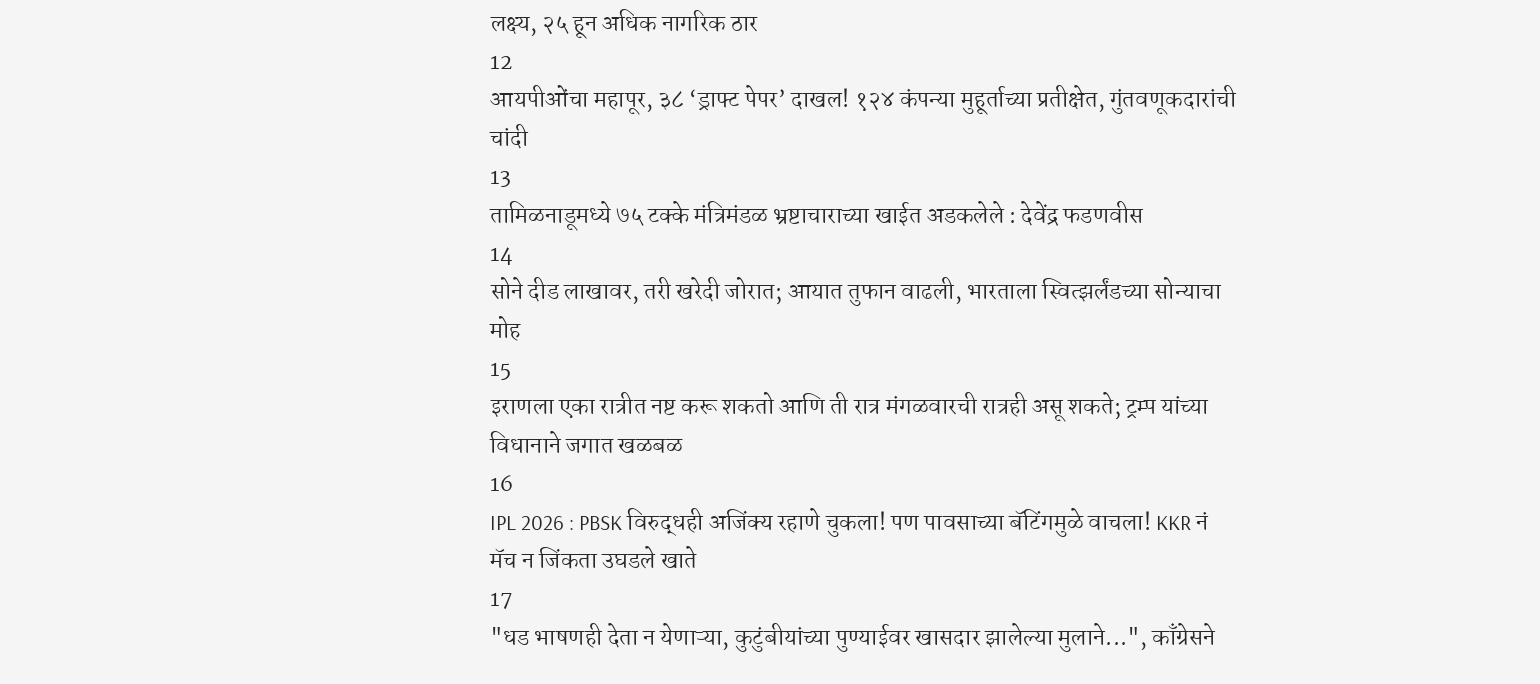लक्ष्य, २५ हून अधिक नागरिक ठार
12
आयपीओंचा महापूर, ३८ ‘ड्राफ्ट पेपर’ दाखल! १२४ कंपन्या मुहूर्ताच्या प्रतीक्षेत, गुंतवणूकदारांची चांदी
13
तामिळनाडूमध्ये ७५ टक्के मंत्रिमंडळ भ्रष्टाचाराच्या खाईत अडकलेले : देवेंद्र फडणवीस
14
सोने दीड लाखावर, तरी खरेदी जोरात; आयात तुफान वाढली, भारताला स्वित्झर्लंडच्या सोन्याचा मोह
15
इराणला एका रात्रीत नष्ट करू शकतो आणि ती रात्र मंगळवारची रात्रही असू शकते; ट्रम्प यांच्या विधानाने जगात खळबळ
16
IPL 2026 : PBSK विरुद्धही अजिंक्य रहाणे चुकला! पण पावसाच्या बॅटिंगमुळे वाचला! KKR नं मॅच न जिंकता उघडले खाते
17
"धड भाषणही देता न येणाऱ्या, कुटुंबीयांच्या पुण्याईवर खासदार झालेल्या मुलाने...", काँग्रेसने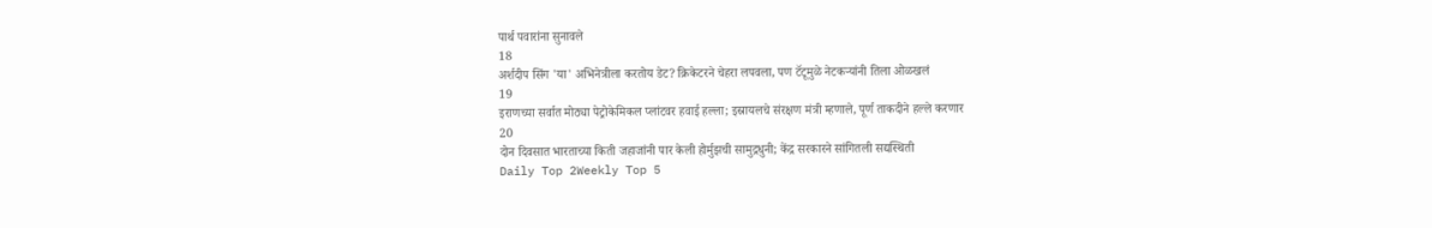पार्थ पवारांना सुनावले
18
अर्शदीप सिंग 'या' अभिनेत्रीला करतोय डेट? क्रिकेटरने चेहरा लपवला, पण टॅटूमुळे नेटकऱ्यांनी तिला ओळखलं
19
इराणच्या सर्वात मोठ्या पेट्रोकेमिकल प्लांटवर हवाई हल्ला; इस्रायलचे संरक्षण मंत्री म्हणाले, पूर्ण ताकदीने हल्ले करणार
20
दोन दिवसात भारताच्या किती जहाजांनी पार केली होर्मुझची सामुद्रधुनी; केंद्र सरकारने सांगितली सद्यस्थिती
Daily Top 2Weekly Top 5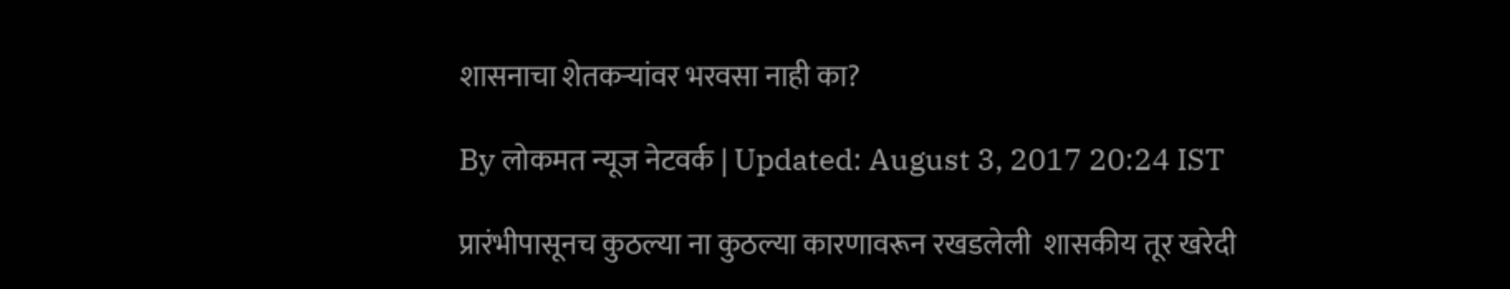शासनाचा शेतकर्‍यांवर भरवसा नाही का?

By लोकमत न्यूज नेटवर्क | Updated: August 3, 2017 20:24 IST

प्रारंभीपासूनच कुठल्या ना कुठल्या कारणावरून रखडलेली  शासकीय तूर खरेदी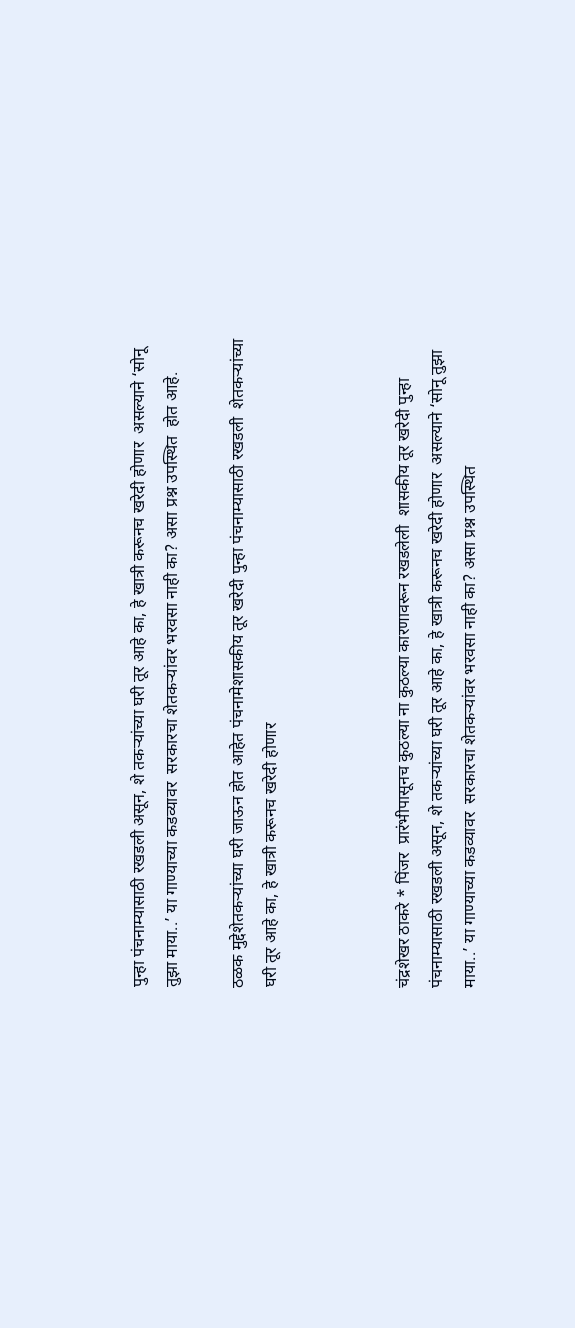पुन्हा पंचनाम्यासाठी रखडली असून, शे तकर्‍यांच्या घरी तूर आहे का, हे खात्री करूनच खरेदी होणार  असल्याने ‘सोनू तुझा माया..’ या गाण्याच्या कडव्यावर  सरकारचा शेतकर्‍यांवर भरवसा नाही का? असा प्रश्न उपस्थित  होत आहे.

ठळक मुद्देशेतकर्‍यांच्या घरी जाऊन होत आहेत पंचनामेशासकीय तूर खरेदी पुन्हा पंचनाम्यासाठी रखडली  शेतकर्‍यांच्या घरी तूर आहे का, हे खात्री करूनच खरेदी होणार



चंद्रशेखर ठाकरे * पिंजर  प्रारंभीपासूनच कुठल्या ना कुठल्या कारणावरून रखडलेली  शासकीय तूर खरेदी पुन्हा पंचनाम्यासाठी रखडली असून, शे तकर्‍यांच्या घरी तूर आहे का, हे खात्री करूनच खरेदी होणार  असल्याने ‘सोनू तुझा माया..’ या गाण्याच्या कडव्यावर  सरकारचा शेतकर्‍यांवर भरवसा नाही का? असा प्रश्न उपस्थित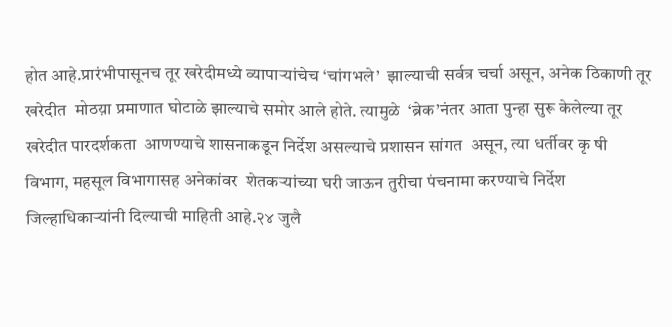होत आहे.प्रारंभीपासूनच तूर खरेदीमध्ये व्यापार्‍यांचेच ‘चांगभले’  झाल्याची सर्वत्र चर्चा असून, अनेक ठिकाणी तूर खरेदीत  मोठय़ा प्रमाणात घोटाळे झाल्याचे समोर आले होते. त्यामुळे  ‘ब्रेक’नंतर आता पुन्हा सुरू केलेल्या तूर खरेदीत पारदर्शकता  आणण्याचे शासनाकडून निर्देश असल्याचे प्रशासन सांगत  असून, त्या धर्तीवर कृ षी विभाग, महसूल विभागासह अनेकांवर  शेतकर्‍यांच्या घरी जाऊन तुरीचा पंचनामा करण्याचे निर्देश  जिल्हाधिकार्‍यांनी दिल्याची माहिती आहे.२४ जुलै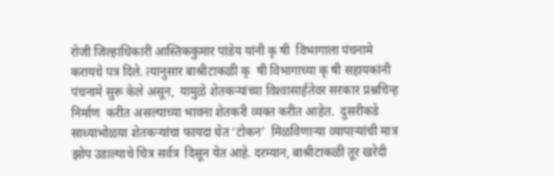रोजी जिल्हाधिकारी आस्तिककुमार पांडेय यांनी कृ षी  विभागाला पंचनामे करायचे पत्र दिले. त्यानुसार बाश्रीटाकळी कृ  षी विभागाच्या कृ षी सहायकांनी पंचनामे सुरू केले असून,  यामुळे शेतकर्‍यांच्या विश्‍वासार्हतेवर सरकार प्रश्नचिन्ह निर्माण  करीत असल्याच्या भावना शेतकरी व्यक्त करीत आहेत.  दुसरीकडे साध्याभोळय़ा शेतकर्‍यांचा फायदा घेत ‘टोकन’  मिळविणार्‍या व्यापार्‍यांची मात्र झोप उडाल्याचे चित्र सर्वत्र  दिसून येत आहे. दरम्यान, बाश्रीटाकळी तूर खरेदी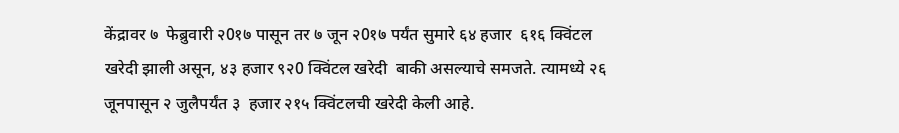केंद्रावर ७  फेब्रुवारी २0१७ पासून तर ७ जून २0१७ पर्यंत सुमारे ६४ हजार  ६१६ क्विंटल खरेदी झाली असून, ४३ हजार ९२0 क्विंटल खरेदी  बाकी असल्याचे समजते. त्यामध्ये २६ जूनपासून २ जुलैपर्यंत ३  हजार २१५ क्विंटलची खरेदी केली आहे.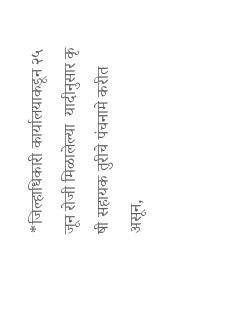*जिल्हाधिकारी कार्यालयाकडून २५ जून रोजी मिळालेल्या  यादीनुसार कृ षी सहायक तुरीचे पंचनामे करीत असून,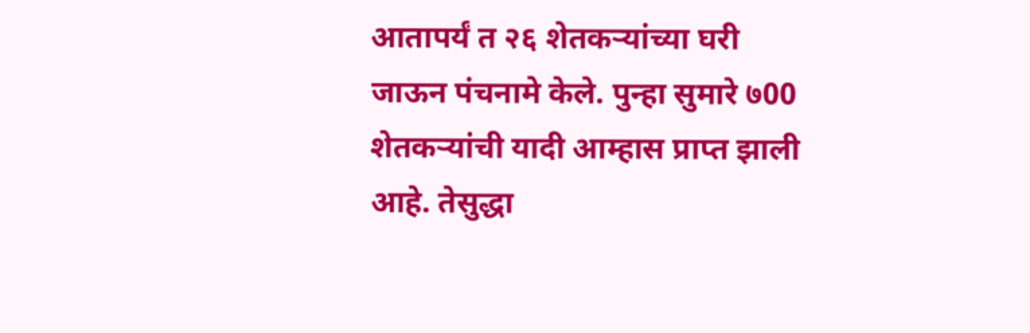आतापर्यं त २६ शेतकर्‍यांच्या घरी जाऊन पंचनामे केले. पुन्हा सुमारे ७00  शेतकर्‍यांची यादी आम्हास प्राप्त झाली आहे. तेसुद्धा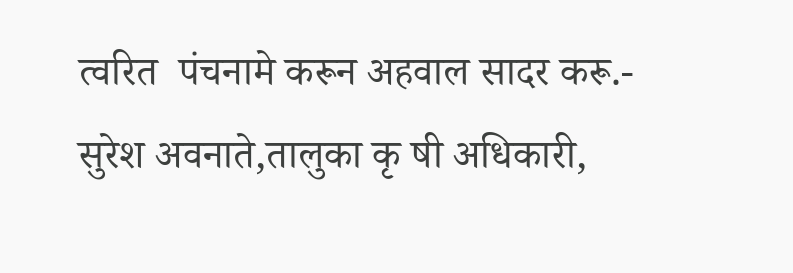त्वरित  पंचनामे करून अहवाल सादर करू.- सुरेश अवनाते,तालुका कृ षी अधिकारी,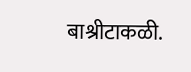बाश्रीटाकळी.